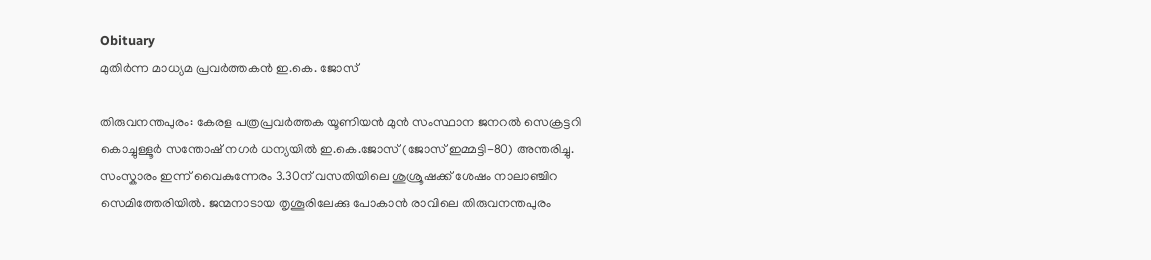Obituary
മുതിർന്ന മാധ്യമ പ്രവർത്തകൻ ഇ.കെ. ജോസ്

തിരുവനന്തപുരം: കേരള പത്രപ്രവർത്തക യൂണിയൻ മുൻ സംസ്ഥാന ജനറൽ സെക്രട്ടറി കൊച്ചുള്ളൂർ സന്തോഷ് നഗർ ധന്യയിൽ ഇ.കെ.ജോസ് (ജോസ് ഇമ്മട്ടി-80) അന്തരിച്ചു. സംസ്കാരം ഇന്ന് വൈകുന്നേരം 3.30ന് വസതിയിലെ ശുശ്രൂഷക്ക് ശേഷം നാലാഞ്ചിറ സെമിത്തേരിയിൽ. ജന്മനാടായ തൃശൂരിലേക്കു പോകാൻ രാവിലെ തിരുവനന്തപുരം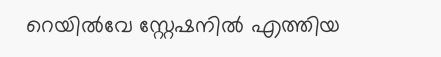റെയിൽവേ സ്റ്റേഷനിൽ എത്തിയ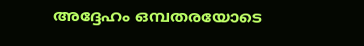അദ്ദേഹം ഒമ്പതരയോടെ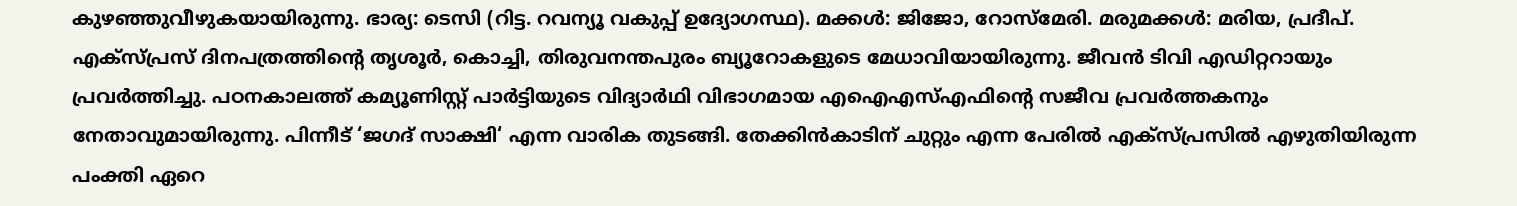കുഴഞ്ഞുവീഴുകയായിരുന്നു. ഭാര്യ: ടെസി (റിട്ട. റവന്യൂ വകുപ്പ് ഉദ്യോഗസ്ഥ). മക്കൾ: ജിജോ, റോസ്മേരി. മരുമക്കൾ: മരിയ, പ്രദീപ്. എക്സ്പ്രസ് ദിനപത്രത്തിന്‍റെ തൃശൂർ, കൊച്ചി, തിരുവനന്തപുരം ബ്യൂറോകളുടെ മേധാവിയായിരുന്നു. ജീവൻ ടിവി എഡിറ്ററായും പ്രവർത്തിച്ചു. പഠനകാലത്ത് കമ്യൂണിസ്റ്റ് പാർട്ടിയുടെ വിദ്യാർഥി വിഭാഗമായ എഐഎസ്എഫിന്‍റെ സജീവ പ്രവർത്തകനും നേതാവുമായിരുന്നു. പിന്നീട് ‘ജഗദ് സാക്ഷി‘ എന്ന വാരിക തുടങ്ങി. തേക്കിൻകാടിന് ചുറ്റും എന്ന പേരിൽ എക്സ്പ്രസിൽ എഴുതിയിരുന്ന പംക്തി ഏറെ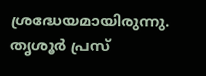ശ്രദ്ധേയമായിരുന്നു. തൃശൂർ പ്രസ്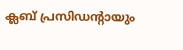ക്ലബ് പ്രസിഡന്‍റായും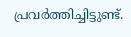പ്രവർത്തിച്ചിട്ടുണ്ട്.